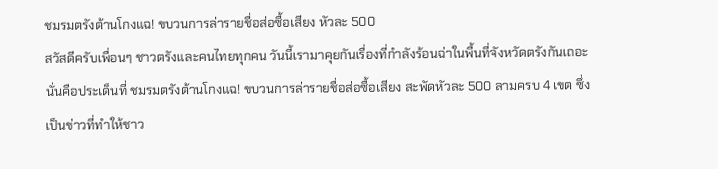ชมรมตรังต้านโกงแฉ! ขบวนการล่ารายชื่อส่อซื้อเสียง หัวละ 500
สวัสดีครับเพื่อนๆ ชาวตรังและคนไทยทุกคน วันนี้เรามาคุยกันเรื่องที่กำลังร้อนฉ่าในพื้นที่จังหวัดตรังกันเถอะ นั่นคือประเด็นที่ ชมรมตรังต้านโกงแฉ! ขบวนการล่ารายชื่อส่อซื้อเสียง สะพัดหัวละ 500 ลามครบ 4 เขต ซึ่งเป็นข่าวที่ทำให้ชาว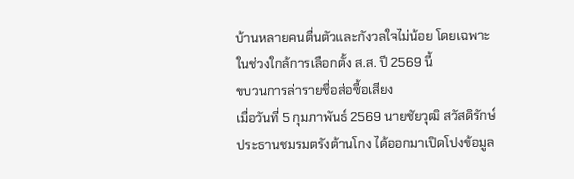บ้านหลายคนตื่นตัวและกังวลใจไม่น้อย โดยเฉพาะในช่วงใกล้การเลือกตั้ง ส.ส. ปี 2569 นี้
ขบวนการล่ารายชื่อส่อซื้อเสียง
เมื่อวันที่ 5 กุมภาพันธ์ 2569 นายชัยวุฒิ สวัสดิรักษ์ ประธานชมรมตรังต้านโกง ได้ออกมาเปิดโปงข้อมูล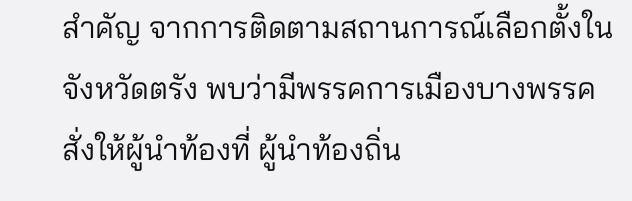สำคัญ จากการติดตามสถานการณ์เลือกตั้งในจังหวัดตรัง พบว่ามีพรรคการเมืองบางพรรค สั่งให้ผู้นำท้องที่ ผู้นำท้องถิ่น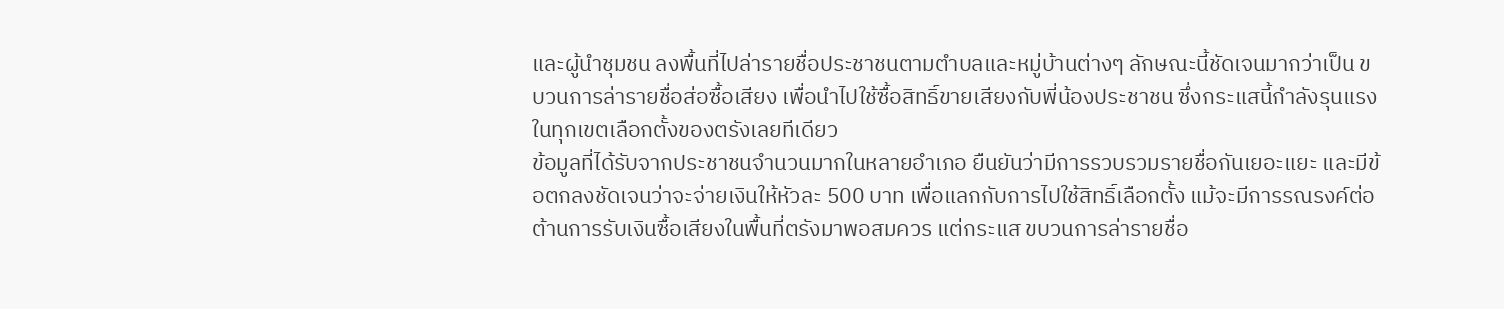และผู้นำชุมชน ลงพื้นที่ไปล่ารายชื่อประชาชนตามตำบลและหมู่บ้านต่างๆ ลักษณะนี้ชัดเจนมากว่าเป็น ขบวนการล่ารายชื่อส่อซื้อเสียง เพื่อนำไปใช้ซื้อสิทธิ์ขายเสียงกับพี่น้องประชาชน ซึ่งกระแสนี้กำลังรุนแรงในทุกเขตเลือกตั้งของตรังเลยทีเดียว
ข้อมูลที่ได้รับจากประชาชนจำนวนมากในหลายอำเภอ ยืนยันว่ามีการรวบรวมรายชื่อกันเยอะแยะ และมีข้อตกลงชัดเจนว่าจะจ่ายเงินให้หัวละ 500 บาท เพื่อแลกกับการไปใช้สิทธิ์เลือกตั้ง แม้จะมีการรณรงค์ต่อต้านการรับเงินซื้อเสียงในพื้นที่ตรังมาพอสมควร แต่กระแส ขบวนการล่ารายชื่อ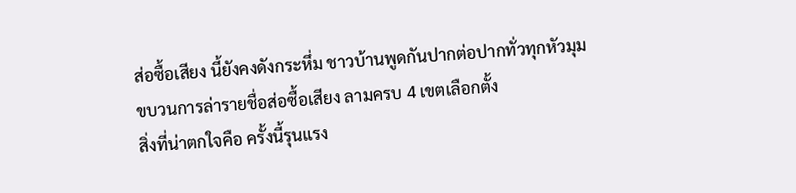ส่อซื้อเสียง นี้ยังคงดังกระหึ่ม ชาวบ้านพูดกันปากต่อปากทั่วทุกหัวมุม
ขบวนการล่ารายชื่อส่อซื้อเสียง ลามครบ 4 เขตเลือกตั้ง
สิ่งที่น่าตกใจคือ ครั้งนี้รุนแรง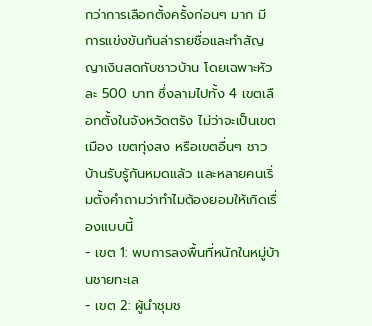กว่าการเลือกตั้งครั้งก่อนๆ มาก มีการแข่งขันกันล่ารายชื่อและทำสัญญาเงินสดกับชาวบ้าน โดยเฉพาะหัวละ 500 บาท ซึ่งลามไปทั้ง 4 เขตเลือกตั้งในจังหวัดตรัง ไม่ว่าจะเป็นเขตเมือง เขตทุ่งสง หรือเขตอื่นๆ ชาวบ้านรับรู้กันหมดแล้ว และหลายคนเริ่มตั้งคำถามว่าทำไมต้องยอมให้เกิดเรื่องแบบนี้
- เขต 1: พบการลงพื้นที่หนักในหมู่บ้านชายทะเล
- เขต 2: ผู้นำชุมช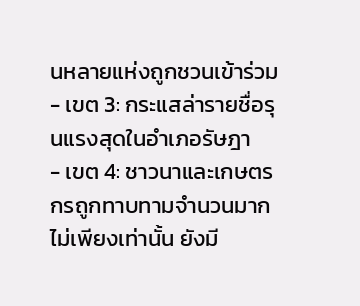นหลายแห่งถูกชวนเข้าร่วม
- เขต 3: กระแสล่ารายชื่อรุนแรงสุดในอำเภอรัษฎา
- เขต 4: ชาวนาและเกษตรกรถูกทาบทามจำนวนมาก
ไม่เพียงเท่านั้น ยังมี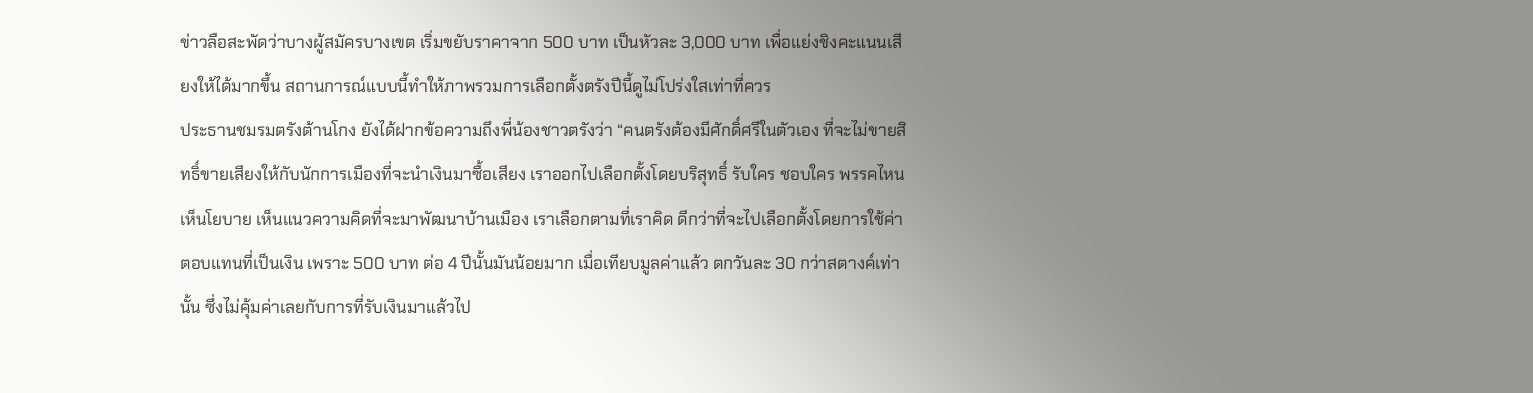ข่าวลือสะพัดว่าบางผู้สมัครบางเขต เริ่มขยับราคาจาก 500 บาท เป็นหัวละ 3,000 บาท เพื่อแย่งชิงคะแนนเสียงให้ได้มากขึ้น สถานการณ์แบบนี้ทำให้ภาพรวมการเลือกตั้งตรังปีนี้ดูไม่โปร่งใสเท่าที่ควร
ประธานชมรมตรังต้านโกง ยังได้ฝากข้อความถึงพี่น้องชาวตรังว่า “คนตรังต้องมีศักดิ์ศรีในตัวเอง ที่จะไม่ขายสิทธิ์ขายเสียงให้กับนักการเมืองที่จะนำเงินมาซื้อเสียง เราออกไปเลือกตั้งโดยบริสุทธิ์ รับใคร ชอบใคร พรรคไหน เห็นโยบาย เห็นแนวความคิดที่จะมาพัฒนาบ้านเมือง เราเลือกตามที่เราคิด ดีกว่าที่จะไปเลือกตั้งโดยการใช้ค่าตอบแทนที่เป็นเงิน เพราะ 500 บาท ต่อ 4 ปีนั้นมันน้อยมาก เมื่อเทียบมูลค่าแล้ว ตกวันละ 30 กว่าสตางค์เท่านั้น ซึ่งไม่คุ้มค่าเลยกับการที่รับเงินมาแล้วไป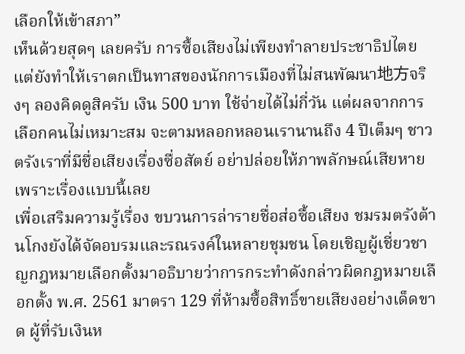เลือกให้เข้าสภา”
เห็นด้วยสุดๆ เลยครับ การซื้อเสียงไม่เพียงทำลายประชาธิปไตย แต่ยังทำให้เราตกเป็นทาสของนักการเมืองที่ไม่สนพัฒนา地方จริงๆ ลองคิดดูสิครับ เงิน 500 บาท ใช้จ่ายได้ไม่กี่วัน แต่ผลจากการเลือกคนไม่เหมาะสม จะตามหลอกหลอนเรานานถึง 4 ปีเต็มๆ ชาวตรังเราที่มีชื่อเสียงเรื่องซื่อสัตย์ อย่าปล่อยให้ภาพลักษณ์เสียหายเพราะเรื่องแบบนี้เลย
เพื่อเสริมความรู้เรื่อง ขบวนการล่ารายชื่อส่อซื้อเสียง ชมรมตรังต้านโกงยังได้จัดอบรมและรณรงค์ในหลายชุมชน โดยเชิญผู้เชี่ยวชาญกฎหมายเลือกตั้งมาอธิบายว่าการกระทำดังกล่าวผิดกฎหมายเลือกตั้ง พ.ศ. 2561 มาตรา 129 ที่ห้ามซื้อสิทธิ์ขายเสียงอย่างเด็ดขาด ผู้ที่รับเงินห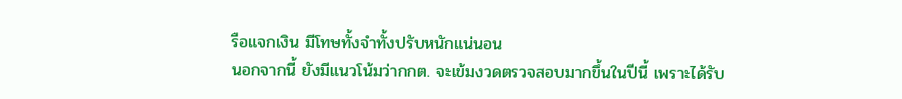รือแจกเงิน มีโทษทั้งจำทั้งปรับหนักแน่นอน
นอกจากนี้ ยังมีแนวโน้มว่ากกต. จะเข้มงวดตรวจสอบมากขึ้นในปีนี้ เพราะได้รับ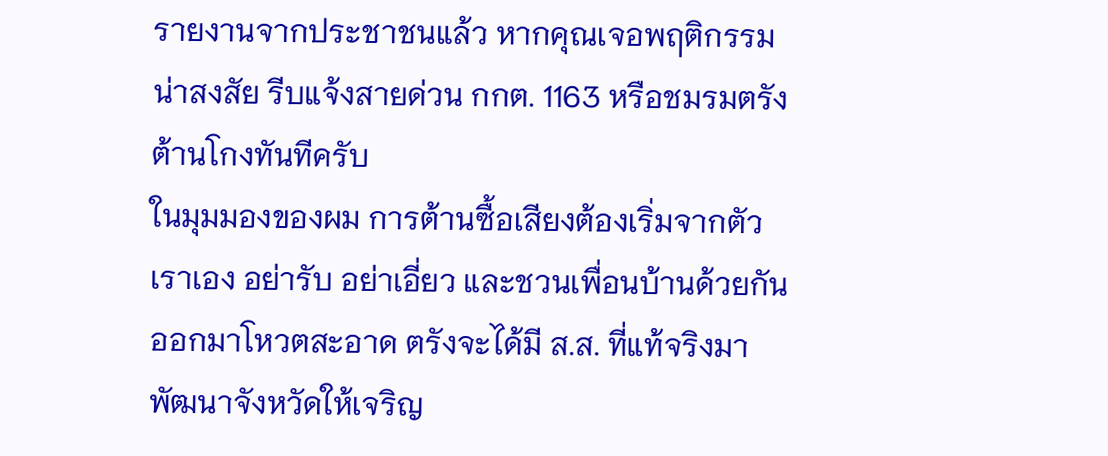รายงานจากประชาชนแล้ว หากคุณเจอพฤติกรรมน่าสงสัย รีบแจ้งสายด่วน กกต. 1163 หรือชมรมตรังต้านโกงทันทีครับ
ในมุมมองของผม การต้านซื้อเสียงต้องเริ่มจากตัวเราเอง อย่ารับ อย่าเอี่ยว และชวนเพื่อนบ้านด้วยกันออกมาโหวตสะอาด ตรังจะได้มี ส.ส. ที่แท้จริงมาพัฒนาจังหวัดให้เจริญ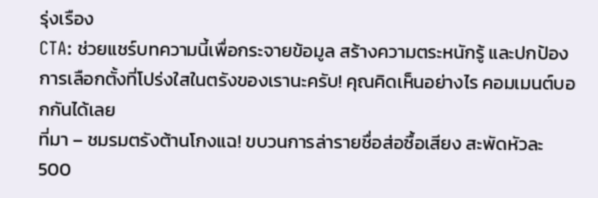รุ่งเรือง
CTA: ช่วยแชร์บทความนี้เพื่อกระจายข้อมูล สร้างความตระหนักรู้ และปกป้องการเลือกตั้งที่โปร่งใสในตรังของเรานะครับ! คุณคิดเห็นอย่างไร คอมเมนต์บอกกันได้เลย
ที่มา – ชมรมตรังต้านโกงแฉ! ขบวนการล่ารายชื่อส่อซื้อเสียง สะพัดหัวละ 500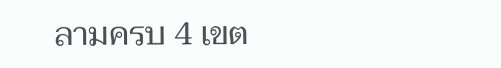ลามครบ 4 เขต